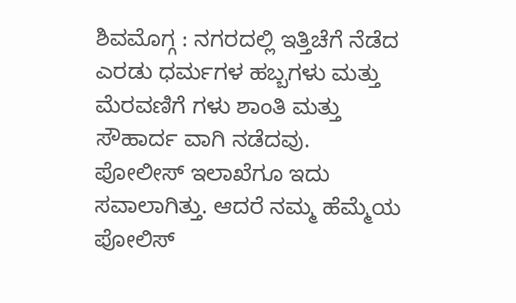ಶಿವಮೊಗ್ಗ : ನಗರದಲ್ಲಿ ಇತ್ತಿಚೆಗೆ ನೆಡೆದ ಎರಡು ಧರ್ಮಗಳ ಹಬ್ಬಗಳು ಮತ್ತು ಮೆರವಣಿಗೆ ಗಳು ಶಾಂತಿ ಮತ್ತು ಸೌಹಾರ್ದ ವಾಗಿ ನಡೆದವು. ಪೋಲೀಸ್ ಇಲಾಖೆಗೂ ಇದು ಸವಾಲಾಗಿತ್ತು. ಆದರೆ ನಮ್ಮ ಹೆಮ್ಮೆಯ ಪೋಲಿಸ್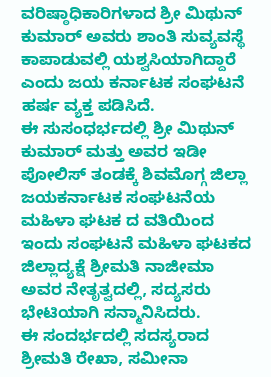ವರಿಷ್ಠಾಧಿಕಾರಿಗಳಾದ ಶ್ರೀ ಮಿಥುನ್ ಕುಮಾರ್ ಅವರು ಶಾಂತಿ ಸುವ್ಯವಸ್ಥೆ ಕಾಪಾಡುವಲ್ಲಿ ಯಶ್ವಸಿಯಾಗಿದ್ದಾರೆ ಎಂದು ಜಯ ಕರ್ನಾಟಕ ಸಂಘಟನೆ ಹರ್ಷ ವ್ಯಕ್ತ ಪಡಿಸಿದೆ.
ಈ ಸುಸಂಧರ್ಭದಲ್ಲಿ ಶ್ರೀ ಮಿಥುನ್ ಕುಮಾರ್ ಮತ್ತು ಅವರ ಇಡೀ ಪೋಲಿಸ್ ತಂಡಕ್ಕೆ ಶಿವಮೊಗ್ಗ ಜಿಲ್ಲಾ ಜಯಕರ್ನಾಟಕ ಸಂಘಟನೆಯ ಮಹಿಳಾ ಘಟಕ ದ ವತಿಯಿಂದ ಇಂದು ಸಂಘಟನೆ ಮಹಿಳಾ ಘಟಕದ ಜಿಲ್ಲಾದ್ಯಕ್ಷೆ ಶ್ರೀಮತಿ ನಾಜೀಮಾ ಅವರ ನೇತೃತ್ವದಲ್ಲಿ, ಸದ್ಯಸರು ಭೇಟಿಯಾಗಿ ಸನ್ಮಾನಿಸಿದರು.
ಈ ಸಂದರ್ಭದಲ್ಲಿ ಸದಸ್ಯರಾದ ಶ್ರೀಮತಿ ರೇಖಾ, ಸಮೀನಾ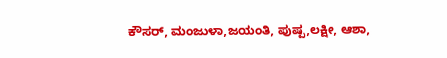ಕೌಸರ್, ಮಂಜುಳಾ,ಜಯಂತಿ, ಪುಷ್ಪ,ಲಕ್ಷೀ, ಆಶಾ,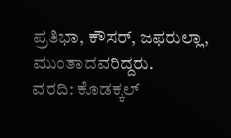ಪ್ರತಿಭಾ, ಕೌಸರ್, ಜಫರುಲ್ಲಾ, ಮುಂತಾದವರಿದ್ದರು.
ವರದಿ: ಕೊಡಕ್ಕಲ್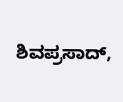ಶಿವಪ್ರಸಾದ್,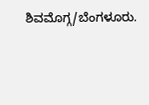ಶಿವಮೊಗ್ಗ/ಬೆಂಗಳೂರು.